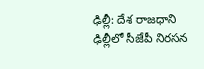ఢిల్లీ: దేశ రాజధాని ఢిల్లీలో సీజేపీ నిరసన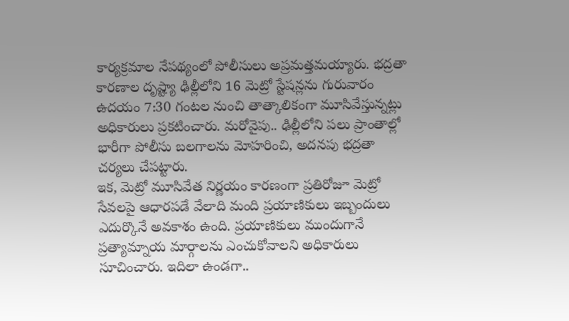కార్యక్రమాల నేపథ్యంలో పోలీసులు అప్రమత్తమయ్యారు. భద్రతా కారణాల దృష్ట్యా ఢిల్లీలోని 16 మెట్రో స్టేషన్లను గురువారం ఉదయం 7:30 గంటల నుంచి తాత్కాలికంగా మూసివేస్తున్నట్లు అధికారులు ప్రకటించారు. మరోవైపు.. ఢిల్లీలోని పలు ప్రాంతాల్లో భారీగా పోలీసు బలగాలను మోహరించి, అదనపు భద్రతా చర్యలు చేపట్టారు.
ఇక, మెట్రో మూసివేత నిర్ణయం కారణంగా ప్రతిరోజూ మెట్రో సేవలపై ఆధారపడే వేలాది మంది ప్రయాణికులు ఇబ్బందులు ఎదుర్కొనే అవకాశం ఉంది. ప్రయాణికులు ముందుగానే ప్రత్యామ్నాయ మార్గాలను ఎంచుకోవాలని అధికారులు సూచించారు. ఇదిలా ఉండగా..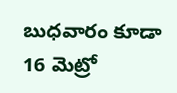బుధవారం కూడా 16 మెట్రో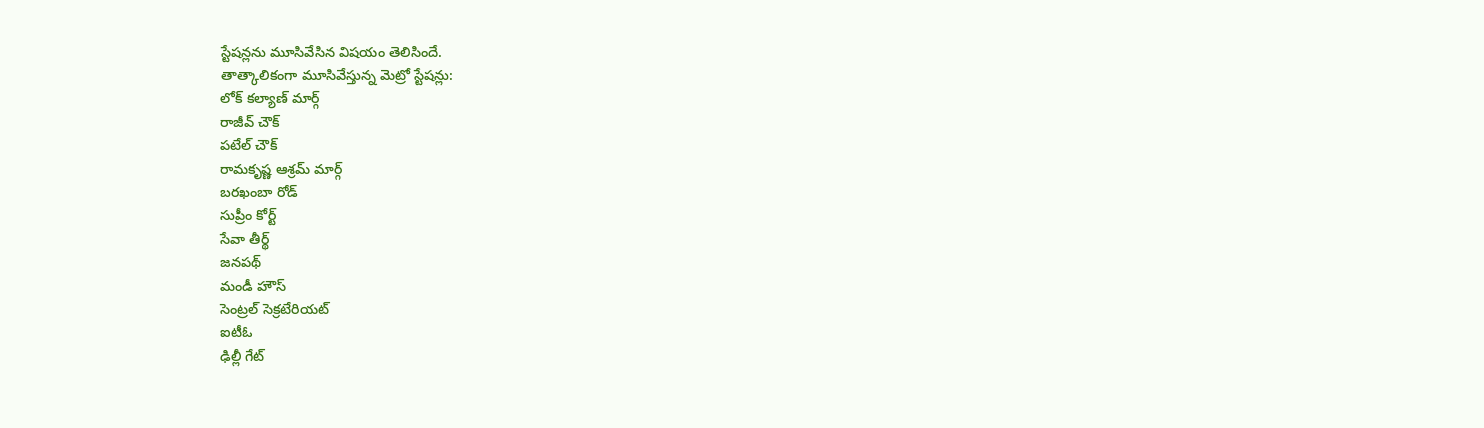స్టేషన్లను మూసివేసిన విషయం తెలిసిందే.
తాత్కాలికంగా మూసివేస్తున్న మెట్రో స్టేషన్లు:
లోక్ కల్యాణ్ మార్గ్
రాజీవ్ చౌక్
పటేల్ చౌక్
రామకృష్ణ ఆశ్రమ్ మార్గ్
బరఖంబా రోడ్
సుప్రీం కోర్ట్
సేవా తీర్థ్
జనపథ్
మండీ హౌస్
సెంట్రల్ సెక్రటేరియట్
ఐటీఓ
ఢిల్లీ గేట్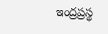ఇంద్రప్రస్థ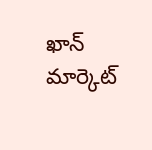ఖాన్ మార్కెట్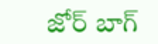జోర్ బాగ్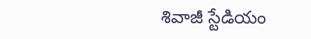శివాజీ స్టేడియం